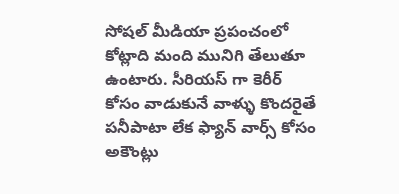సోషల్ మీడియా ప్రపంచంలో కోట్లాది మంది మునిగి తేలుతూ ఉంటారు. సీరియస్ గా కెరీర్ కోసం వాడుకునే వాళ్ళు కొందరైతే పనీపాటా లేక ఫ్యాన్ వార్స్ కోసం అకౌంట్లు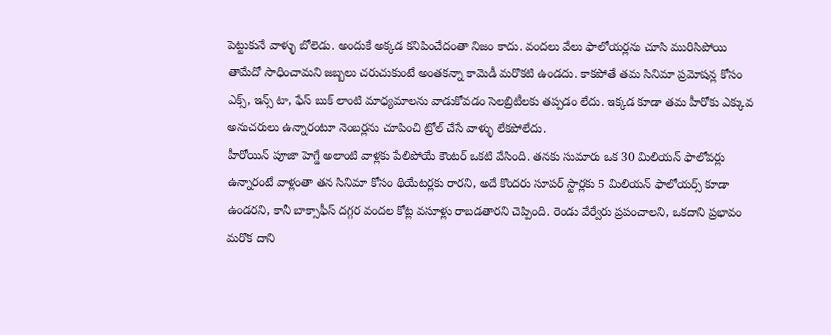పెట్టుకునే వాళ్ళు బోలెడు. అందుకే అక్కడ కనిపించేదంతా నిజం కాదు. వందలు వేలు ఫాలోయర్లను చూసి మురిసిపోయి తామేదో సాధించామని జబ్బలు చరుచుకుంటే అంతకన్నా కామెడీ మరొకటి ఉండదు. కాకపోతే తమ సినిమా ప్రమోషన్ల కోసం ఎక్స్, ఇన్స్ టా, ఫేస్ బుక్ లాంటి మాధ్యమాలను వాడుకోవడం సెలబ్రిటీలకు తప్పడం లేదు. ఇక్కడ కూడా తమ హీరోకు ఎక్కువ అనుచరులు ఉన్నారంటూ నెంబర్లను చూపించి ట్రోల్ చేసే వాళ్ళు లేకపోలేదు.
హీరోయిన్ పూజా హెగ్డే అలాంటి వాళ్లకు పేలిపోయే కౌంటర్ ఒకటి వేసింది. తనకు సుమారు ఒక 30 మిలియన్ ఫాలోవర్లు ఉన్నారంటే వాళ్లంతా తన సినిమా కోసం థియేటర్లకు రారని, అదే కొందరు సూపర్ స్టార్లకు 5 మిలియన్ ఫాలోయర్స్ కూడా ఉండరని, కానీ బాక్సాఫీస్ దగ్గర వందల కోట్ల వసూళ్లు రాబడతారని చెప్పింది. రెండు వేర్వేరు ప్రపంచాలని, ఒకదాని ప్రభావం మరొక దాని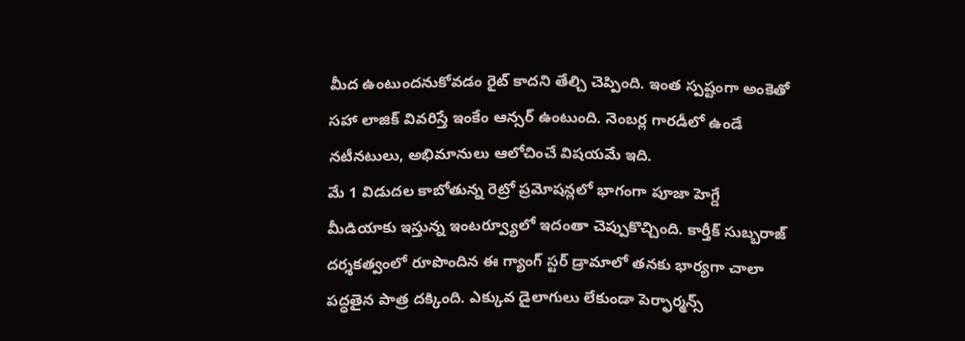మీద ఉంటుందనుకోవడం రైట్ కాదని తేల్చి చెప్పింది. ఇంత స్పష్టంగా అంకెతో సహా లాజిక్ వివరిస్తే ఇంకేం ఆన్సర్ ఉంటుంది. నెంబర్ల గారడీలో ఉండే నటీనటులు, అభిమానులు ఆలోచించే విషయమే ఇది.
మే 1 విడుదల కాబోతున్న రెట్రో ప్రమోషన్లలో భాగంగా పూజా హెగ్డే మీడియాకు ఇస్తున్న ఇంటర్వ్యూలో ఇదంతా చెప్పుకొచ్చింది. కార్తీక్ సుబ్బరాజ్ దర్శకత్వంలో రూపొందిన ఈ గ్యాంగ్ స్టర్ డ్రామాలో తనకు భార్యగా చాలా పద్ధతైన పాత్ర దక్కింది. ఎక్కువ డైలాగులు లేకుండా పెర్ఫార్మన్స్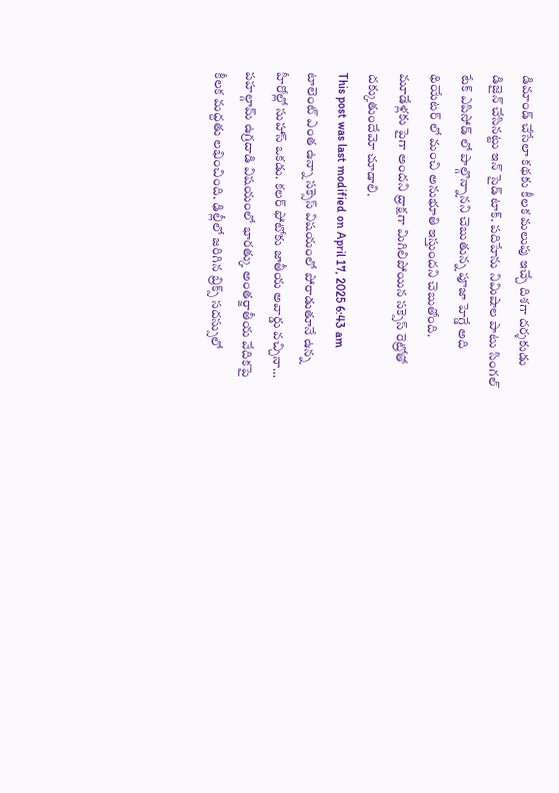డిమాండ్ చేసేలా కథకు కీలక మలుపు ఇచ్చే దిశగా దర్శకుడు డిజైన్ చేసినట్టు ఇన్ సైడ్ టాక్. పదిహేను నిమిషాల పాటు సింగల్ టేక్ ఎపిసోడ్ లో పాల్గొన్నానని చెబుతున్న పూజా హెగ్డే అది థియేటర్ లో మంచి అనుభూతి ఇస్తుందని చెబుతోంది. మూడేళ్లకు పైగా అందని ద్రాక్షగా మిగిలిపోయిన సక్సెస్ రెట్రోతో దక్కుతుందేమో చూడాలి.
This post was last modified on April 17, 2025 6:43 am
టాలెంట్ ఎంత ఉన్నా సక్సెస్ విషయంలో పోరాడుతూనే ఉన్న హీరోల్లో సుహాస్ ఒకడు. కలర్ ఫోటోకు జాతీయ అవార్డు వచ్చినా…
పహల్గామ్ ఉగ్రదాడి విషయంలో భారత్కు అంతర్జాతీయ వేదికపై కీలక మద్దతు లభించింది. ఢిల్లీలో జరిగిన బ్రిక్స్ సదస్సులో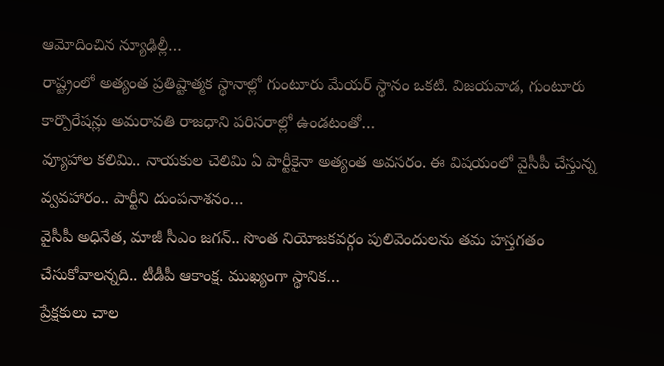ఆమోదించిన న్యూఢిల్లీ…
రాష్ట్రంలో అత్యంత ప్రతిష్టాత్మక స్థానాల్లో గుంటూరు మేయర్ స్థానం ఒకటి. విజయవాడ, గుంటూరు కార్పొరేషన్లు అమరావతి రాజధాని పరిసరాల్లో ఉండటంతో…
వ్యూహాల కలిమి.. నాయకుల చెలిమి ఏ పార్టీకైనా అత్యంత అవసరం. ఈ విషయంలో వైసీపీ చేస్తున్న వ్వవహారం.. పార్టీని దుంపనాశనం…
వైసీపీ అధినేత, మాజీ సీఎం జగన్.. సొంత నియోజకవర్గం పులివెందులను తమ హస్తగతం చేసుకోవాలన్నది.. టీడీపీ ఆకాంక్ష. ముఖ్యంగా స్థానిక…
ప్రేక్షకులు చాల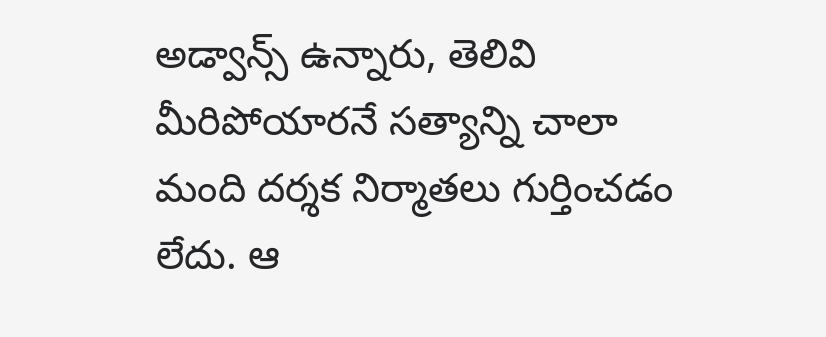అడ్వాన్స్ ఉన్నారు, తెలివి మీరిపోయారనే సత్యాన్ని చాలా మంది దర్శక నిర్మాతలు గుర్తించడం లేదు. ఆ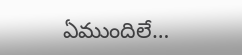ఏముందిలే…